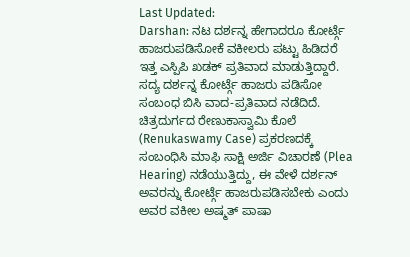Last Updated:
Darshan: ನಟ ದರ್ಶನ್ನ ಹೇಗಾದರೂ ಕೋರ್ಟ್ಗೆ ಹಾಜರುಪಡಿಸೋಕೆ ವಕೀಲರು ಪಟ್ಟು ಹಿಡಿದರೆ ಇತ್ತ ಎಸ್ಪಿಪಿ ಖಡಕ್ ಪ್ರತಿವಾದ ಮಾಡುತ್ತಿದ್ದಾರೆ. ಸದ್ಯ ದರ್ಶನ್ನ ಕೋರ್ಟ್ಗೆ ಹಾಜರು ಪಡಿಸೋ ಸಂಬಂಧ ಬಿಸಿ ವಾದ-ಪ್ರತಿವಾದ ನಡೆದಿದೆ.
ಚಿತ್ರದುರ್ಗದ ರೇಣುಕಾಸ್ವಾಮಿ ಕೊಲೆ (Renukaswamy Case) ಪ್ರಕರಣದಕ್ಕೆ ಸಂಬಂಧಿಸಿ ಮಾಫಿ ಸಾಕ್ಷಿ ಅರ್ಜಿ ವಿಚಾರಣೆ (Plea Hearing) ನಡೆಯುತ್ತಿದ್ದು, ಈ ವೇಳೆ ದರ್ಶನ್ ಅವರನ್ನು ಕೋರ್ಟ್ಗೆ ಹಾಜರುಪಡಿಸಬೇಕು ಎಂದು ಅವರ ವಕೀಲ ಅಷ್ಮತ್ ಪಾಷಾ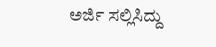ಅರ್ಜಿ ಸಲ್ಲಿಸಿದ್ದು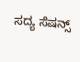ಸದ್ಯ ಸೆಷನ್ಸ್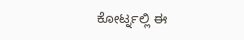ಕೋರ್ಟ್ನಲ್ಲಿ ಈ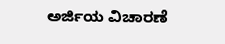ಅರ್ಜಿಯ ವಿಚಾರಣೆ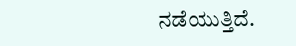ನಡೆಯುತ್ತಿದೆ.